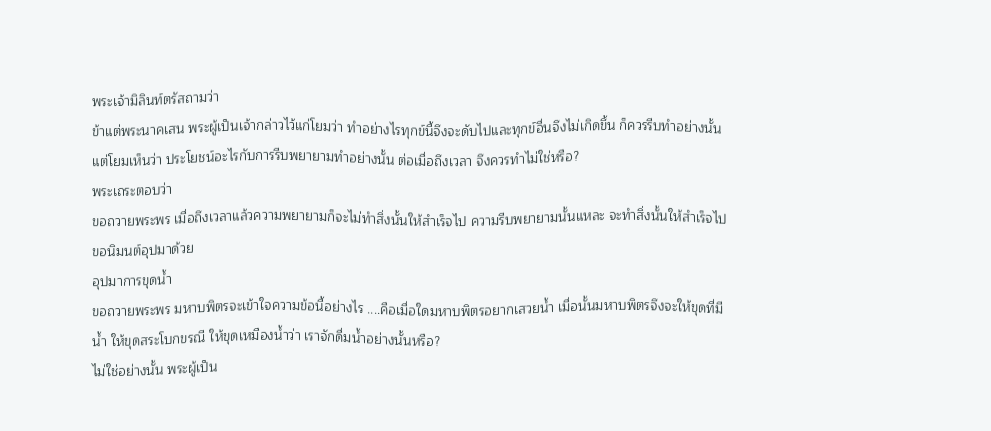พระเจ้ามิลินท์ตรัสถามว่า
ข้าแต่พระนาคเสน พระผู้เป็นเจ้ากล่าวไว้แก่โยมว่า ทำอย่างไรทุกข์นี้จึงจะดับไปและทุกข์อื่นจึงไม่เกิดขึ้น ก็ควรรีบทำอย่างนั้น แต่โยมเห็นว่า ประโยชน์อะไรกับการรีบพยายามทำอย่างนั้น ต่อเมื่อถึงเวลา จึงควรทำไม่ใช่หรือ?
พระเถระตอบว่า
ขอถวายพระพร เมื่อถึงเวลาแล้วความพยายามก็จะไม่ทำสิ่งนั้นให้สำเร็จไป ความรีบพยายามนั้นแหละ จะทำสิ่งนั้นให้สำเร็จไป
ขอนิมนต์อุปมาด้วย
อุปมาการขุดน้ำ
ขอถวายพระพร มหาบพิตรจะเข้าใจความข้อนี้อย่างไร ....คือเมื่อใดมหาบพิตรอยากเสวยน้ำ เมื่อนั้นมหาบพิตรจึงจะให้ขุดที่มีน้ำ ให้ขุดสระโบกขรณี ให้ขุดเหมืองน้ำว่า เราจักดื่มน้ำอย่างนั้นหรือ?
ไม่ใช่อย่างนั้น พระผู้เป็น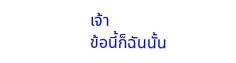เจ้า
ข้อนี้ก็ฉันนั้น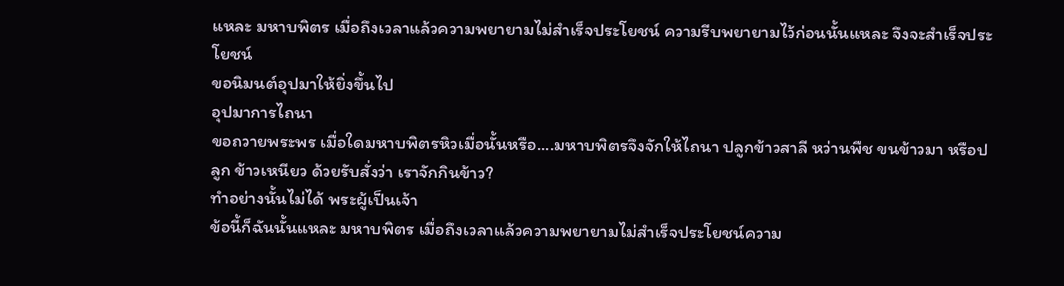แหละ มหาบพิตร เมื่อถึงเวลาแล้วความพยายามไม่สำเร็จประโยชน์ ความรีบพยายามไว้ก่อนนั้นแหละ จึงจะสำเร็จประโยชน์
ขอนิมนต์อุปมาให้ยิ่งขึ้นไป
อุปมาการไถนา
ขอถวายพระพร เมื่อใดมหาบพิตรหิวเมื่อนั้นหรือ....มหาบพิตรจึงจักให้ไถนา ปลูกข้าวสาลี หว่านพืช ขนข้าวมา หรือปลูก ข้าวเหนียว ด้วยรับสั่งว่า เราจักกินข้าว?
ทำอย่างนั้นไม่ได้ พระผู้เป็นเจ้า
ข้อนี้ก็ฉันนั้นแหละ มหาบพิตร เมื่อถึงเวลาแล้วความพยายามไม่สำเร็จประโยชน์ความ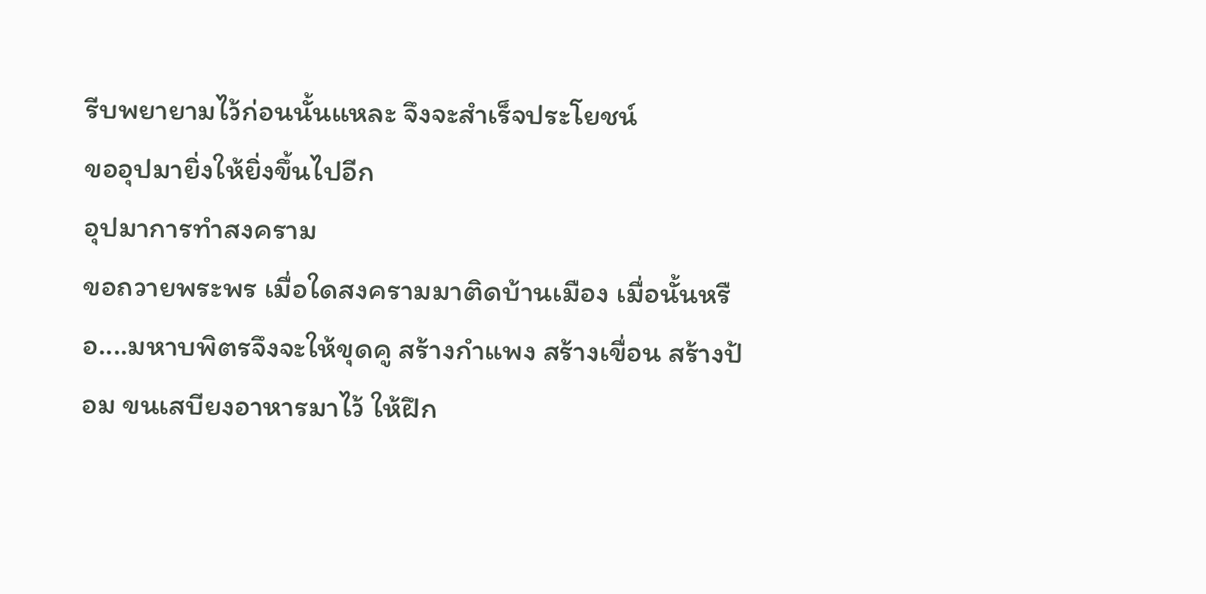รีบพยายามไว้ก่อนนั้นแหละ จึงจะสำเร็จประโยชน์
ขออุปมายิ่งให้ยิ่งขึ้นไปอีก
อุปมาการทำสงคราม
ขอถวายพระพร เมื่อใดสงครามมาติดบ้านเมือง เมื่อนั้นหรือ....มหาบพิตรจึงจะให้ขุดคู สร้างกำแพง สร้างเขื่อน สร้างป้อม ขนเสบียงอาหารมาไว้ ให้ฝึก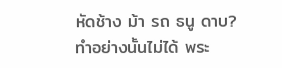หัดช้าง ม้า รถ ธนู ดาบ?
ทำอย่างนั้นไม่ได้ พระ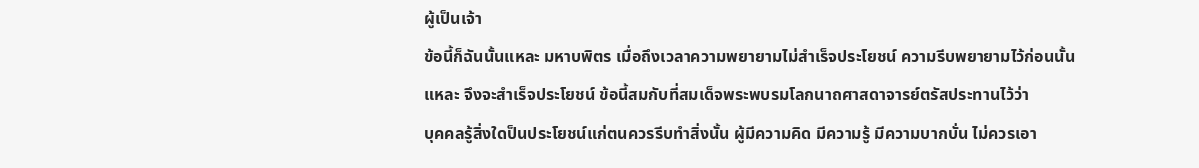ผู้เป็นเจ้า
ข้อนี้ก็ฉันนั้นแหละ มหาบพิตร เมื่อถึงเวลาความพยายามไม่สำเร็จประโยชน์ ความรีบพยายามไว้ก่อนนั้นแหละ จึงจะสำเร็จประโยชน์ ข้อนี้สมกับที่สมเด็จพระพบรมโลกนาถศาสดาจารย์ตรัสประทานไว้ว่า
บุคคลรู้สิ่งใดป็นประโยชน์แก่ตนควรรีบทำสิ่งนั้น ผู้มีความคิด มีความรู้ มีความบากบั่น ไม่ควรเอา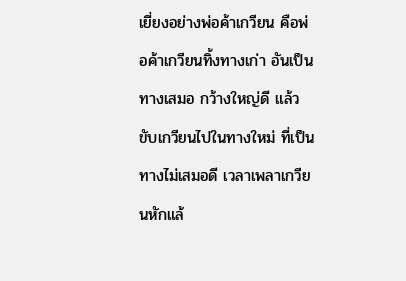เยี่ยงอย่างพ่อค้าเกวียน คือพ่อค้าเกวียนทิ้งทางเก่า อันเป็นทางเสมอ กว้างใหญ่ดี แล้วขับเกวียนไปในทางใหม่ ที่เป็นทางไม่เสมอดี เวลาเพลาเกวียนหักแล้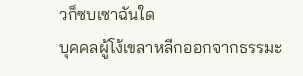วก็ซบเซาฉันใด
บุคคลผู้โง้เขลาหลีกออกจากธรรมะ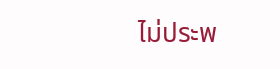ไม่ประพ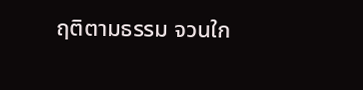ฤติตามธรรม จวนใก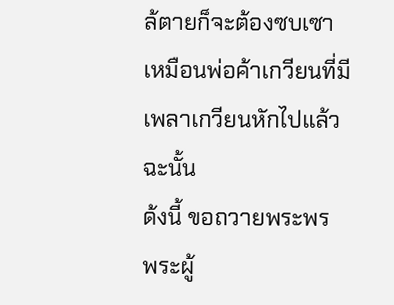ล้ตายก็จะต้องซบเซา เหมือนพ่อค้าเกวียนที่มีเพลาเกวียนหักไปแล้วฉะนั้น
ด้งนี้ ขอถวายพระพร
พระผู้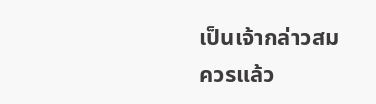เป็นเจ้ากล่าวสมควรแล้ว